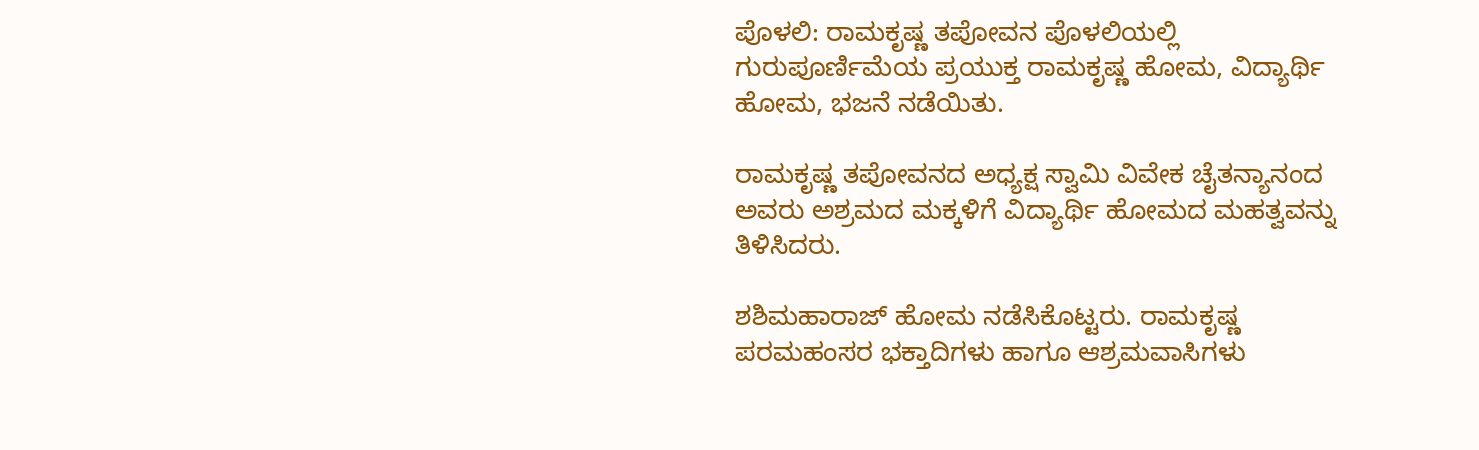ಪೊಳಲಿ: ರಾಮಕೃಷ್ಣ ತಪೋವನ ಪೊಳಲಿಯಲ್ಲಿ ಗುರುಪೂರ್ಣಿಮೆಯ ಪ್ರಯುಕ್ತ ರಾಮಕೃಷ್ಣ ಹೋಮ, ವಿದ್ಯಾರ್ಥಿ ಹೋಮ, ಭಜನೆ ನಡೆಯಿತು.

ರಾಮಕೃಷ್ಣ ತಪೋವನದ ಅಧ್ಯಕ್ಷ ಸ್ವಾಮಿ ವಿವೇಕ ಚೈತನ್ಯಾನಂದ ಅವರು ಅಶ್ರಮದ ಮಕ್ಕಳಿಗೆ ವಿದ್ಯಾರ್ಥಿ ಹೋಮದ ಮಹತ್ವವನ್ನು ತಿಳಿಸಿದರು.

ಶಶಿಮಹಾರಾಜ್ ಹೋಮ ನಡೆಸಿಕೊಟ್ಟರು. ರಾಮಕೃಷ್ಣ ಪರಮಹಂಸರ ಭಕ್ತಾದಿಗಳು ಹಾಗೂ ಆಶ್ರಮವಾಸಿಗಳು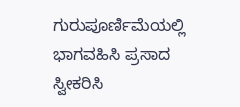ಗುರುಪೂರ್ಣಿಮೆಯಲ್ಲಿ ಭಾಗವಹಿಸಿ ಪ್ರಸಾದ ಸ್ವೀಕರಿಸಿ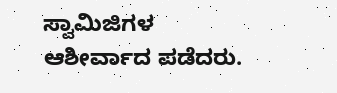ಸ್ವಾಮಿಜಿಗಳ ಆಶೀರ್ವಾದ ಪಡೆದರು.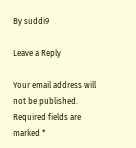By suddi9

Leave a Reply

Your email address will not be published. Required fields are marked *